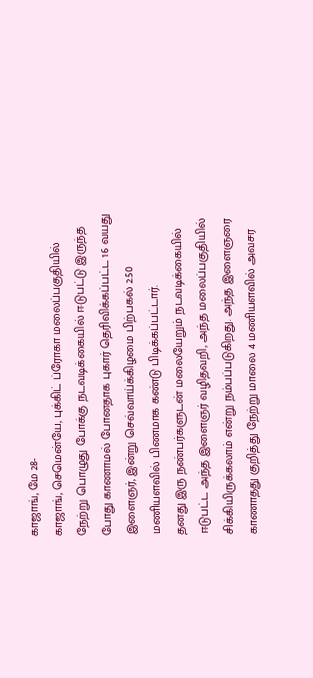காஜாங், மே 28-
காஜாங், செமென்யே, புக்கிட் ப்ரோகா மலைப்பகுதியில் நேற்று பொழுது போக்கு நடவடிக்கையில் ஈடுபட்டு இருந்த போது காணாமல் போனதாக புகார் தெரிவிக்கப்பட்ட 16 வயது இளைஞர், இன்று செவ்வாய்க்கிழமை பிற்பகல் 2.50 மணியளவில் பிணமாக கண்டு பிடிக்கப்பட்டார்.
தனது இரு நண்பர்களுடன் மலையேறும் நடவடிக்கையில் ஈடுபட்ட அந்த இளைஞர் வழிதவறி, அந்த மலைப்பகுதியில் சிக்கியிருக்கலாம் என்று நம்பப்படுகிறது. அந்த இளைஞரை காணாதது குறித்து நேற்று மாலை 4 மணியளவில் அவசர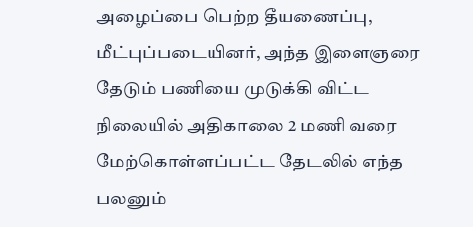அழைப்பை பெற்ற தீயணைப்பு, மீட்புப்படையினர், அந்த இளைஞரை தேடும் பணியை முடுக்கி விட்ட நிலையில் அதிகாலை 2 மணி வரை மேற்கொள்ளப்பட்ட தேடலில் எந்த பலனும்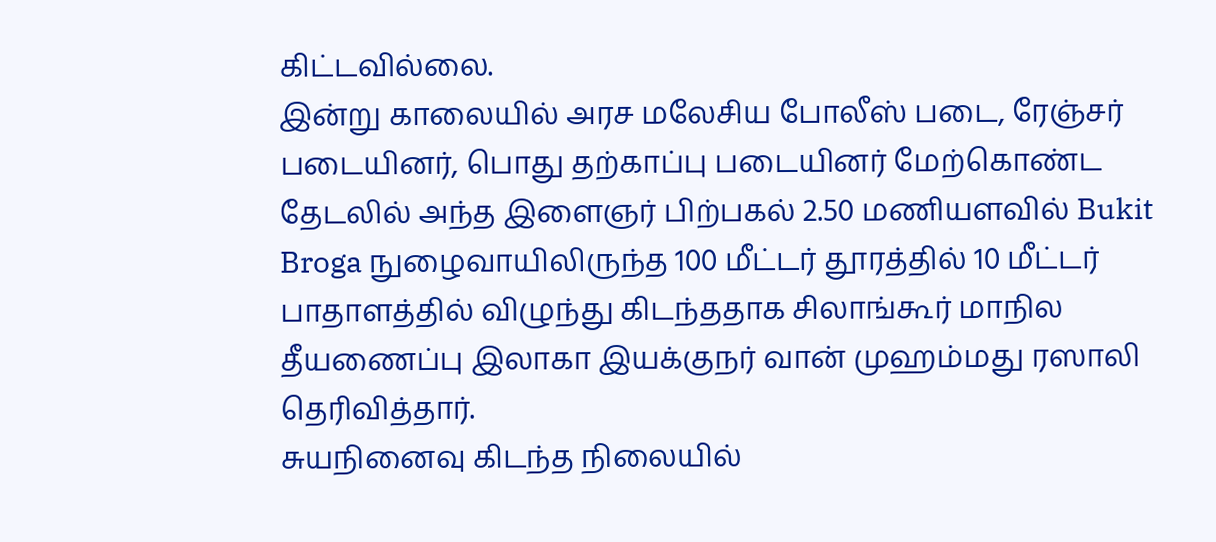கிட்டவில்லை.
இன்று காலையில் அரச மலேசிய போலீஸ் படை, ரேஞ்சர் படையினர், பொது தற்காப்பு படையினர் மேற்கொண்ட தேடலில் அந்த இளைஞர் பிற்பகல் 2.50 மணியளவில் Bukit Broga நுழைவாயிலிருந்த 100 மீட்டர் தூரத்தில் 10 மீட்டர் பாதாளத்தில் விழுந்து கிடந்ததாக சிலாங்கூர் மாநில தீயணைப்பு இலாகா இயக்குநர் வான் முஹம்மது ரஸாலி தெரிவித்தார்.
சுயநினைவு கிடந்த நிலையில்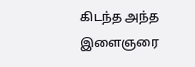கிடந்த அந்த இளைஞரை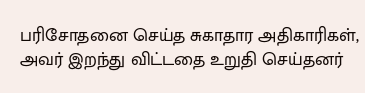பரிசோதனை செய்த சுகாதார அதிகாரிகள், அவர் இறந்து விட்டதை உறுதி செய்தனர்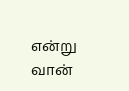என்று வான்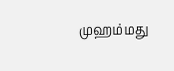முஹம்மது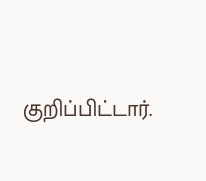குறிப்பிட்டார்.